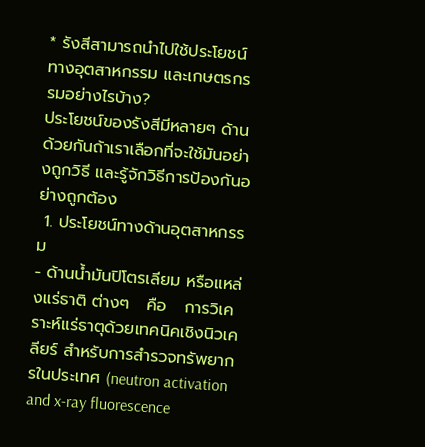* รังสีสามารถนำไปใช้ประโยชน์ทางอุตสาหกรรม และเกษตรกรรมอย่างไรบ้าง?
ประโยชน์ของรังสีมีหลายๆ ด้านด้วยกันถ้าเราเลือกที่จะใช้มันอย่างถูกวิธี และรู้จักวิธีการป้องกันอย่างถูกต้อง
 1. ประโยชน์ทางด้านอุตสาหกรรม
- ด้านน้ำมันปิโตรเลียม หรือแหล่งแร่ธาติ ต่างๆ   คือ   การวิเคราะห์แร่ธาตุด้วยเทคนิคเชิงนิวเคลียร์ สำหรับการสำรวจทรัพยากรในประเทศ (neutron activation and x-ray fluorescence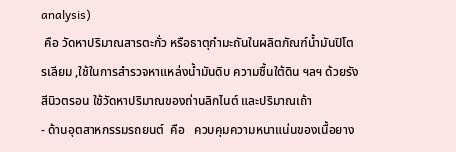analysis)
 คือ วัดหาปริมาณสารตะกั่ว หรือธาตุกำมะถันในผลิตภัณฑ์น้ำมันปิโตรเลียม ,ใช้ในการสำรวจหาแหล่งน้ำมันดิบ ความชื้นใต้ดิน ฯลฯ ด้วยรังสีนิวตรอน ใช้วัดหาปริมาณของถ่านลิกไนต์ และปริมาณเถ้า
- ด้านอุตสาหกรรมรถยนต์  คือ   ควบคุมความหนาแน่นของเนื้อยาง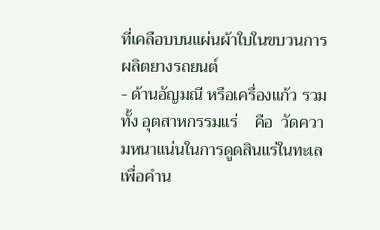ที่เคลือบบนแผ่นผ้าใบในขบวนการผลิตยางรถยนต์
- ด้านอัญมณี หรือเครื่องแก้ว รวมทั้ง อุตสาหกรรมแร่    คือ  วัดความหนาแน่นในการดูดสินแร่ในทะเล เพื่อคำน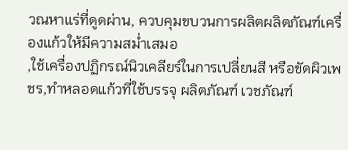วณหาแร่ที่ดูดผ่าน, ควบคุมขบวนการผลิตผลิตภัณฑ์เครื่องแก้วให้มีความสม่ำเสมอ
,ใช้เครื่องปฏิกรณ์นิวเคลียร์ในการเปลี่ยนสี หรือขัดผิวเพชร,ทำหลอดแก้วที่ใช้บรรจุ ผลิตภัณฑ์ เวชภัณฑ์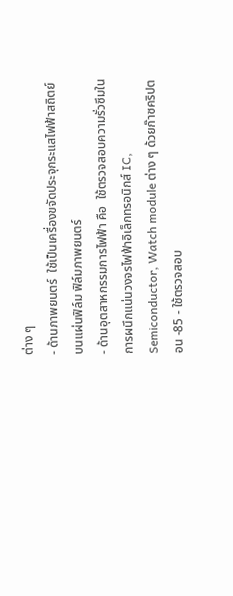ต่าง ๆ
- ด้านภาพยนตร์  ใช้เป็นเครื่องขจัดประจุกระแสไฟฟ้าสถิตย์บนแผ่นฟิล์ม ฟิล์มภาพยนตร์
- ด้านอุตสาหกรรมการไฟฟ้า คือ  ใช้ตรวจสอบความรั่วซึมในการผนึกแน่นวงจรไฟฟ้าอิเล็กทรอนิกส์ IC, Semiconductor, Watch module ต่าง ๆ ด้วยก๊าซคริปตอน -85 - ใช้ตรวจสอบ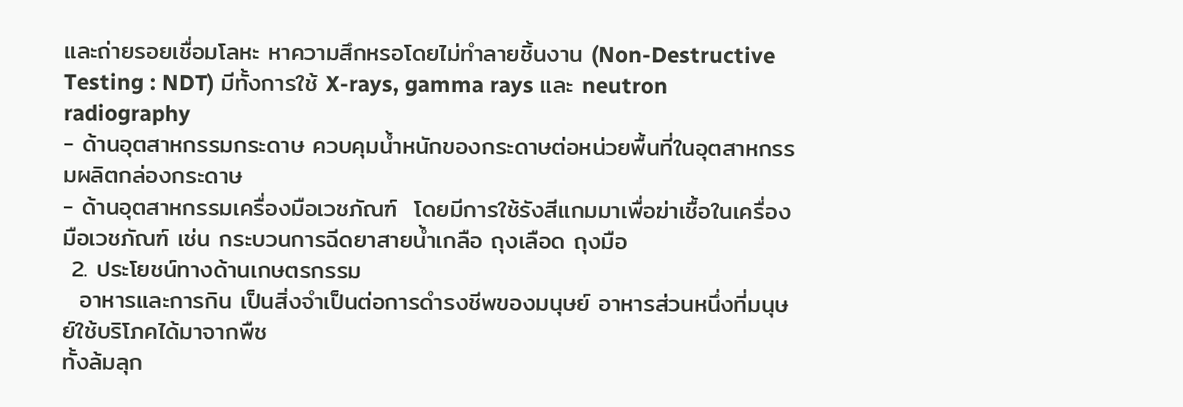และถ่ายรอยเชื่อมโลหะ หาความสึกหรอโดยไม่ทำลายชิ้นงาน (Non-Destructive Testing : NDT) มีทั้งการใช้ X-rays, gamma rays และ neutron radiography
- ด้านอุตสาหกรรมกระดาษ ควบคุมน้ำหนักของกระดาษต่อหน่วยพื้นที่ในอุตสาหกรรมผลิตกล่องกระดาษ
- ด้านอุตสาหกรรมเครื่องมือเวชภัณฑ์  โดยมีการใช้รังสีแกมมาเพื่อฆ่าเชื้อในเครื่องมือเวชภัณฑ์ เช่น กระบวนการฉีดยาสายน้ำเกลือ ถุงเลือด ถุงมือ
 2. ประโยชน์ทางด้านเกษตรกรรม
  อาหารและการกิน เป็นสิ่งจำเป็นต่อการดำรงชีพของมนุษย์ อาหารส่วนหนึ่งที่มนุษย์ใช้บริโภคได้มาจากพืช
ทั้งล้มลุก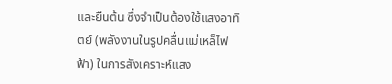และยืนต้น ซึ่งจำเป็นต้องใช้แสงอาทิตย์ (พลังงานในรูปคลื่นแม่เหล็ไฟฟ้า) ในการสังเคราะห์แสง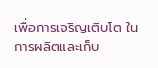เพื่อการเจริญเติบโต ในการผลิตและเก็บ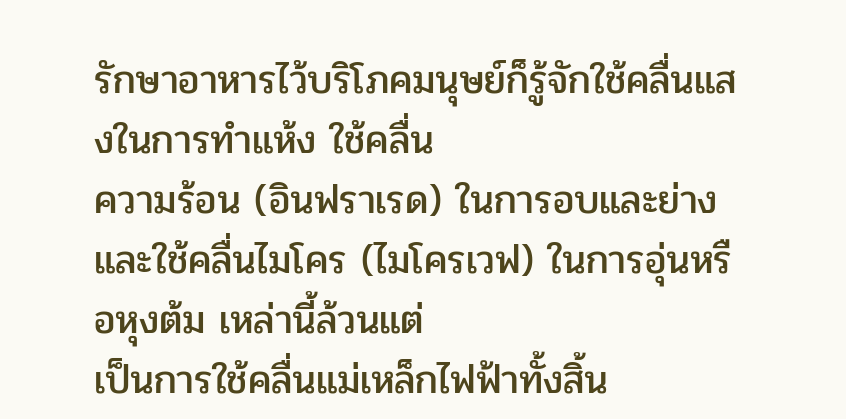รักษาอาหารไว้บริโภคมนุษย์ก็รู้จักใช้คลื่นแสงในการทำแห้ง ใช้คลื่น
ความร้อน (อินฟราเรด) ในการอบและย่าง และใช้คลื่นไมโคร (ไมโครเวฟ) ในการอุ่นหรือหุงต้ม เหล่านี้ล้วนแต่
เป็นการใช้คลื่นแม่เหล็กไฟฟ้าทั้งสิ้น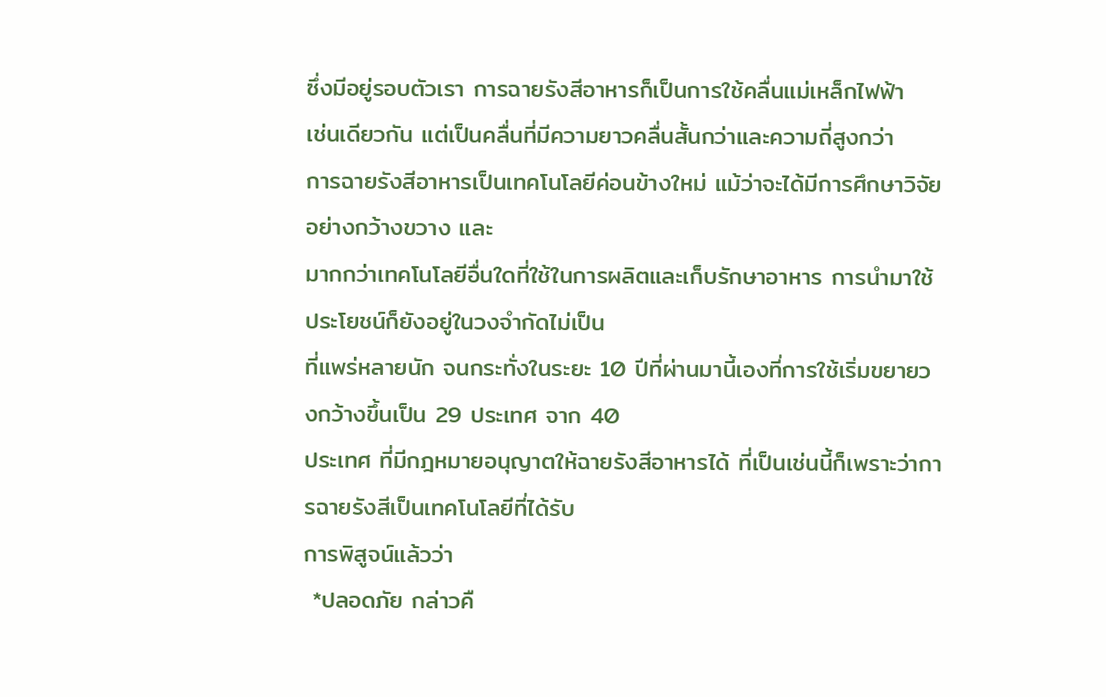ซึ่งมีอยู่รอบตัวเรา การฉายรังสีอาหารก็เป็นการใช้คลื่นแม่เหล็กไฟฟ้า
เช่นเดียวกัน แต่เป็นคลื่นที่มีความยาวคลื่นสั้นกว่าและความถี่สูงกว่า
การฉายรังสีอาหารเป็นเทคโนโลยีค่อนข้างใหม่ แม้ว่าจะได้มีการศึกษาวิจัยอย่างกว้างขวาง และ
มากกว่าเทคโนโลยีอื่นใดที่ใช้ในการผลิตและเก็บรักษาอาหาร การนำมาใช้ประโยชน์ก็ยังอยู่ในวงจำกัดไม่เป็น
ที่แพร่หลายนัก จนกระทั่งในระยะ 10 ปีที่ผ่านมานี้เองที่การใช้เริ่มขยายวงกว้างขึ้นเป็น 29 ประเทศ จาก 40
ประเทศ ที่มีกฎหมายอนุญาตให้ฉายรังสีอาหารได้ ที่เป็นเช่นนี้ก็เพราะว่าการฉายรังสีเป็นเทคโนโลยีที่ได้รับ
การพิสูจน์แล้วว่า
 *ปลอดภัย กล่าวคื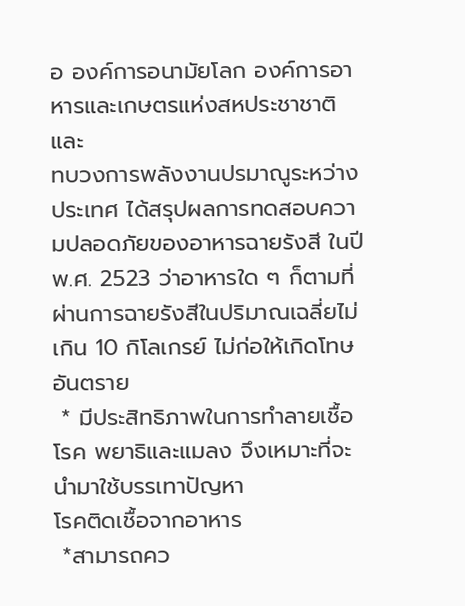อ องค์การอนามัยโลก องค์การอาหารและเกษตรแห่งสหประชาชาติ และ
ทบวงการพลังงานปรมาณูระหว่างประเทศ ได้สรุปผลการทดสอบความปลอดภัยของอาหารฉายรังสี ในปี
พ.ศ. 2523 ว่าอาหารใด ๆ ก็ตามที่ผ่านการฉายรังสีในปริมาณเฉลี่ยไม่เกิน 10 กิโลเกรย์ ไม่ก่อให้เกิดโทษ
อันตราย
 * มีประสิทธิภาพในการทำลายเชื้อโรค พยาธิและแมลง จึงเหมาะที่จะนำมาใช้บรรเทาปัญหา
โรคติดเชื้อจากอาหาร
 *สามารถคว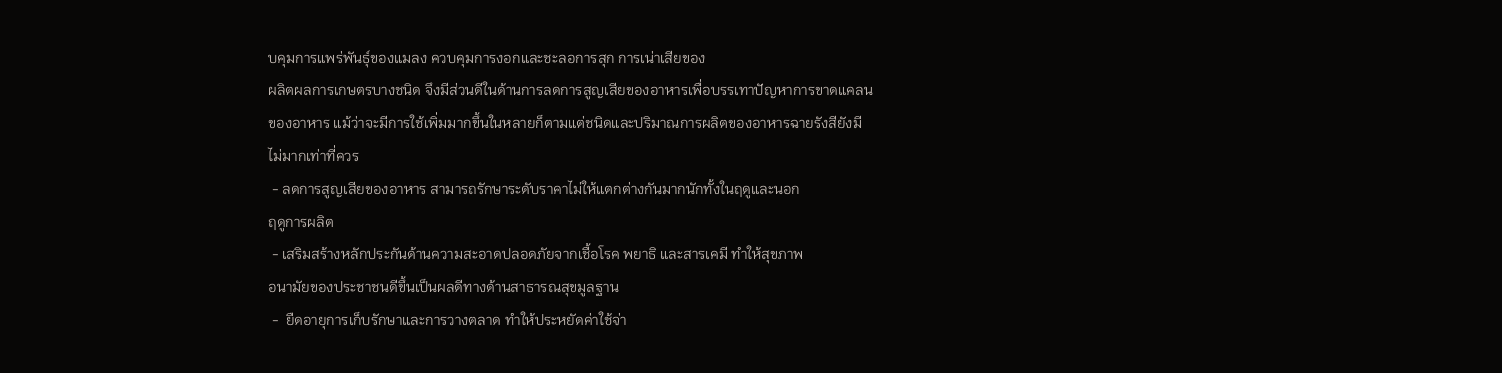บคุมการแพร่พันธุ์ของแมลง ควบคุมการงอกและชะลอการสุก การเน่าเสียของ
ผลิตผลการเกษตรบางชนิด จึงมีส่วนดีในด้านการลดการสูญเสียของอาหารเพื่อบรรเทาปัญหาการขาดแคลน
ของอาหาร แม้ว่าจะมีการใช้เพิ่มมากขึ้นในหลายก็ตามแต่ชนิดและปริมาณการผลิตของอาหารฉายรังสียังมี
ไม่มากเท่าที่ควร
 - ลดการสูญเสียของอาหาร สามารถรักษาระดับราคาไม่ให้แตกต่างกันมากนักทั้งในฤดูและนอก
ฤดูการผลิต
 - เสริมสร้างหลักประกันด้านความสะอาดปลอดภัยจากเชื้อโรค พยาธิ และสารเคมี ทำให้สุขภาพ
อนามัยของประชาชนดีขึ้นเป็นผลดีทางด้านสาธารณสุขมูลฐาน
 -  ยืดอายุการเก็บรักษาและการวางตลาด ทำให้ประหยัดค่าใช้จ่า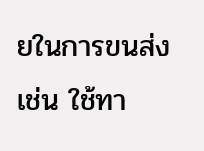ยในการขนส่ง เช่น ใช้ทา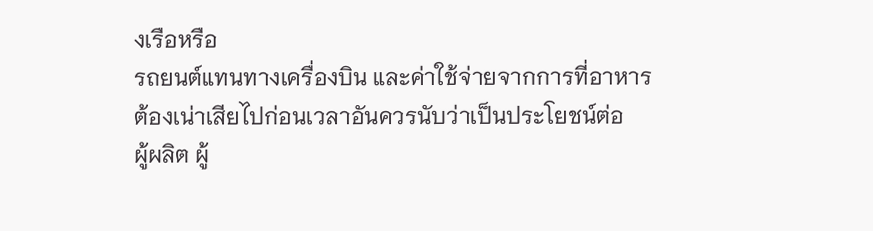งเรือหรือ
รถยนต์แทนทางเครื่องบิน และค่าใช้จ่ายจากการที่อาหารต้องเน่าเสียไปก่อนเวลาอันควรนับว่าเป็นประโยชน์ต่อ
ผู้ผลิต ผู้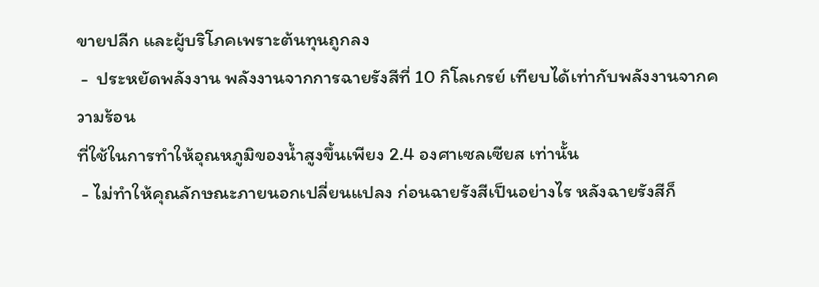ขายปลีก และผู้บริโภคเพราะต้นทุนถูกลง
 -  ประหยัดพลังงาน พลังงานจากการฉายรังสีที่ 10 กิโลเกรย์ เทียบได้เท่ากับพลังงานจากความร้อน
ที่ใช้ในการทำให้อุณหภูมิของน้ำสูงขึ้นเพียง 2.4 องศาเซลเซียส เท่านั้น
 - ไม่ทำให้คุณลักษณะภายนอกเปลี่ยนแปลง ก่อนฉายรังสีเป็นอย่างไร หลังฉายรังสีก็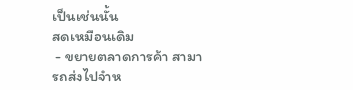เป็นเช่นนั้น
สดเหมือนเดิม
 - ขยายตลาดการค้า สามารถส่งไปจำห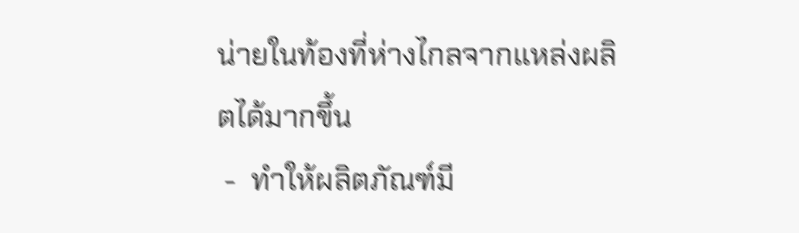น่ายในท้องที่ห่างไกลจากแหล่งผลิตได้มากขึ้น
 -  ทำให้ผลิตภัณฑ์มี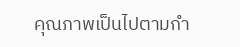คุณภาพเป็นไปตามกำ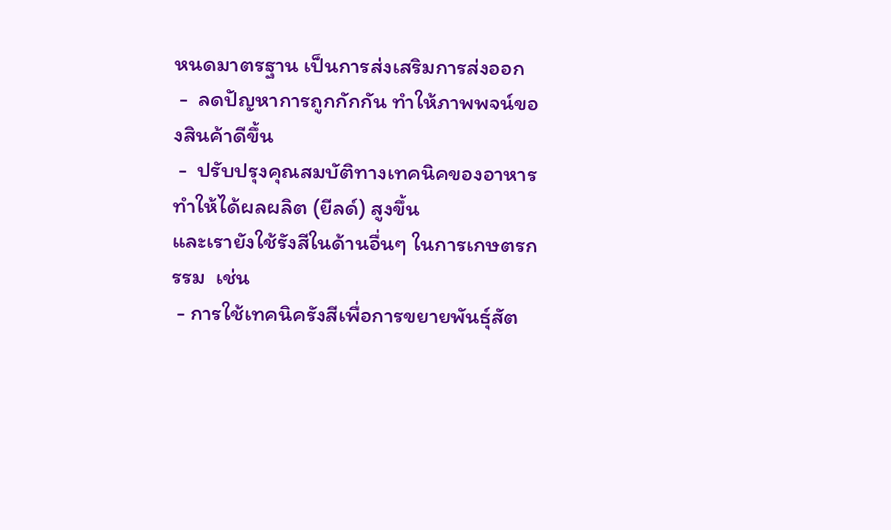หนดมาตรฐาน เป็นการส่งเสริมการส่งออก
 -  ลดปัญหาการถูกกักกัน ทำให้ภาพพจน์ของสินค้าดีขึ้น
 -  ปรับปรุงคุณสมบัติทางเทคนิคของอาหารทำให้ได้ผลผลิต (ยีลด์) สูงขึ้น
และเรายังใช้รังสีในด้านอื่นๆ ในการเกษตรกรรม  เช่น
 - การใช้เทคนิครังสีเพื่อการขยายพันธุ์สัต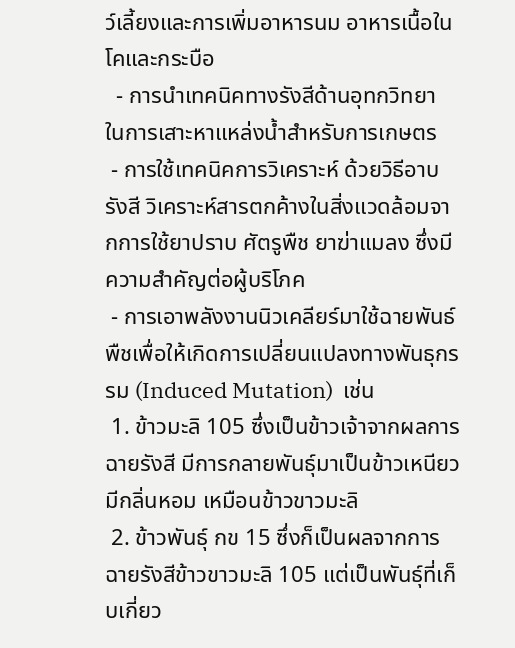ว์เลี้ยงและการเพิ่มอาหารนม อาหารเนื้อในโคและกระบือ
  - การนำเทคนิคทางรังสีด้านอุทกวิทยา ในการเสาะหาแหล่งน้ำสำหรับการเกษตร
 - การใช้เทคนิคการวิเคราะห์ ด้วยวิธีอาบรังสี วิเคราะห์สารตกค้างในสิ่งแวดล้อมจากการใช้ยาปราบ ศัตรูพืช ยาฆ่าแมลง ซึ่งมีความสำคัญต่อผู้บริโภค
 - การเอาพลังงานนิวเคลียร์มาใช้ฉายพันธ์พืชเพื่อให้เกิดการเปลี่ยนแปลงทางพันธุกรรม (Induced Mutation)  เช่น
 1. ข้าวมะลิ 105 ซึ่งเป็นข้าวเจ้าจากผลการฉายรังสี มีการกลายพันธุ์มาเป็นข้าวเหนียว มีกลิ่นหอม เหมือนข้าวขาวมะลิ
 2. ข้าวพันธุ์ กข 15 ซึ่งก็เป็นผลจากการฉายรังสีข้าวขาวมะลิ 105 แต่เป็นพันธุ์ที่เก็บเกี่ยว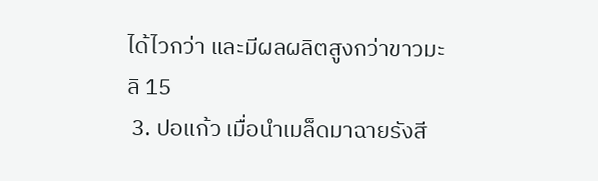ได้ไวกว่า และมีผลผลิตสูงกว่าขาวมะลิ 15
 3. ปอแก้ว เมื่อนำเมล็ดมาฉายรังสี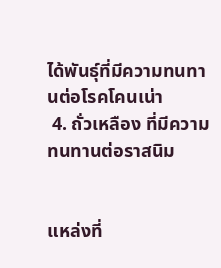ได้พันธุ์ที่มีความทนทานต่อโรคโคนเน่า
 4. ถั่วเหลือง ที่มีความทนทานต่อราสนิม


แหล่งที่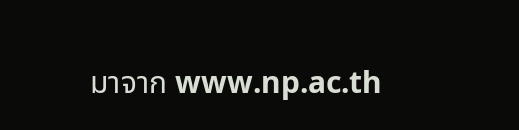มาจาก www.np.ac.th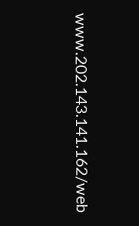www.202.143.141.162/web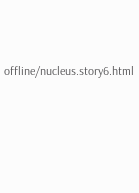offline/nucleus.story6.html